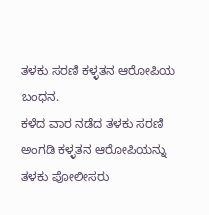ತಳಕು ಸರಣಿ ಕಳ್ಳತನ ಆರೋಪಿಯ ಬಂಧನ.
ಕಳೆದ ವಾರ ನಡೆದ ತಳಕು ಸರಣಿ ಅಂಗಡಿ ಕಳ್ಳತನ ಆರೋಪಿಯನ್ನು ತಳಕು ಪೋಲೀಸರು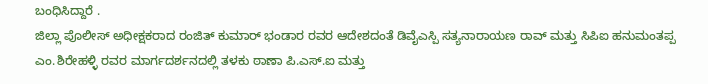ಬಂಧಿಸಿದ್ದಾರೆ .
ಜಿಲ್ಲಾ ಪೊಲೀಸ್ ಅಧೀಕ್ಷಕರಾದ ರಂಜಿತ್ ಕುಮಾರ್ ಭಂಡಾರ ರವರ ಆದೇಶದಂತೆ ಡಿವೈಎಸ್ಪಿ ಸತ್ಯನಾರಾಯಣ ರಾವ್ ಮತ್ತು ಸಿಪಿಐ ಹನುಮಂತಪ್ಪ ಎಂ.ಶಿರೇಹಳ್ಳಿ ರವರ ಮಾರ್ಗದರ್ಶನದಲ್ಲಿ ತಳಕು ಠಾಣಾ ಪಿ.ಎಸ್.ಐ ಮತ್ತು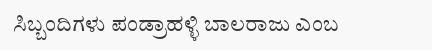ಸಿಬ್ಬಂದಿಗಳು ಪಂಡ್ರಾಹಳ್ಳಿ ಬಾಲರಾಜು ಎಂಬ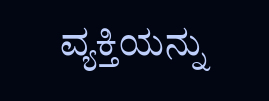ವ್ಯಕ್ತಿಯನ್ನು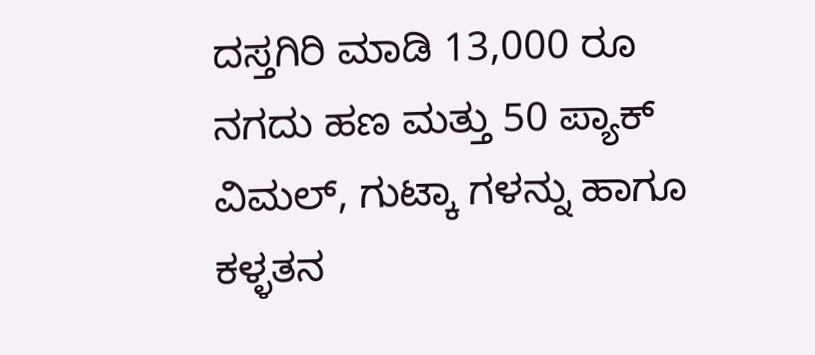ದಸ್ತಗಿರಿ ಮಾಡಿ 13,000 ರೂ ನಗದು ಹಣ ಮತ್ತು 50 ಪ್ಯಾಕ್ ವಿಮಲ್, ಗುಟ್ಕಾ ಗಳನ್ನು ಹಾಗೂ ಕಳ್ಳತನ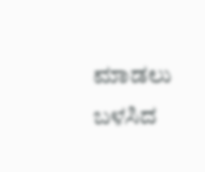ಮಾಡಲು ಬಳಸಿದ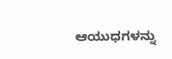ಆಯುಧಗಳನ್ನು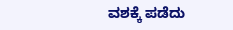ವಶಕ್ಕೆ ಪಡೆದು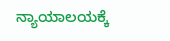ನ್ಯಾಯಾಲಯಕ್ಕೆ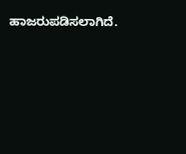ಹಾಜರುಪಡಿಸಲಾಗಿದೆ.